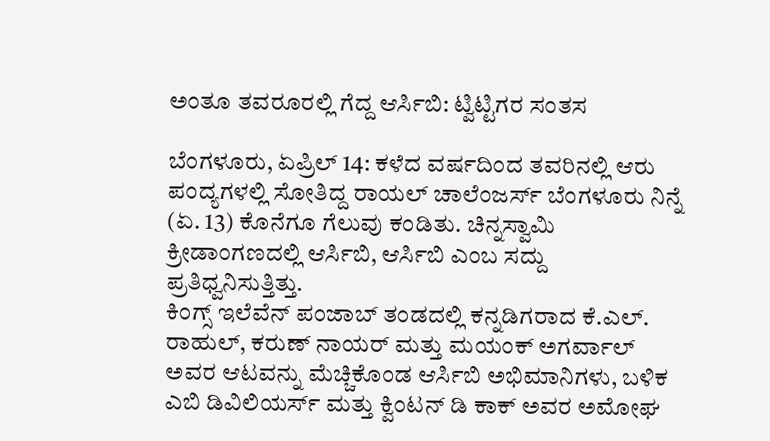ಅಂತೂ ತವರೂರಲ್ಲಿ ಗೆದ್ದ ಆರ್ಸಿಬಿ: ಟ್ವಿಟ್ಟಿಗರ ಸಂತಸ

ಬೆಂಗಳೂರು, ಏಪ್ರಿಲ್ 14: ಕಳೆದ ವರ್ಷದಿಂದ ತವರಿನಲ್ಲಿ ಆರು ಪಂದ್ಯಗಳಲ್ಲಿ ಸೋತಿದ್ದ ರಾಯಲ್ ಚಾಲೆಂಜರ್ಸ್ ಬೆಂಗಳೂರು ನಿನ್ನೆ (ಏ. 13) ಕೊನೆಗೂ ಗೆಲುವು ಕಂಡಿತು. ಚಿನ್ನಸ್ವಾಮಿ ಕ್ರೀಡಾಂಗಣದಲ್ಲಿ ಆರ್ಸಿಬಿ, ಆರ್ಸಿಬಿ ಎಂಬ ಸದ್ದು ಪ್ರತಿಧ್ವನಿಸುತ್ತಿತ್ತು.
ಕಿಂಗ್ಸ್ ಇಲೆವೆನ್ ಪಂಜಾಬ್ ತಂಡದಲ್ಲಿ ಕನ್ನಡಿಗರಾದ ಕೆ.ಎಲ್. ರಾಹುಲ್, ಕರುಣ್ ನಾಯರ್ ಮತ್ತು ಮಯಂಕ್ ಅಗರ್ವಾಲ್ ಅವರ ಆಟವನ್ನು ಮೆಚ್ಚಿಕೊಂಡ ಆರ್ಸಿಬಿ ಅಭಿಮಾನಿಗಳು, ಬಳಿಕ ಎಬಿ ಡಿವಿಲಿಯರ್ಸ್ ಮತ್ತು ಕ್ವಿಂಟನ್ ಡಿ ಕಾಕ್ ಅವರ ಅಮೋಘ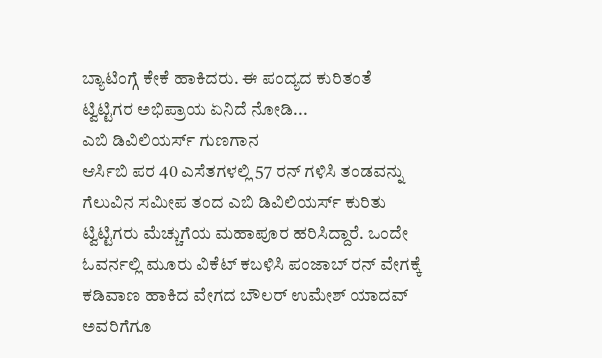ಬ್ಯಾಟಿಂಗ್ಗೆ ಕೇಕೆ ಹಾಕಿದರು. ಈ ಪಂದ್ಯದ ಕುರಿತಂತೆ ಟ್ವಿಟ್ಟಿಗರ ಅಭಿಪ್ರಾಯ ಏನಿದೆ ನೋಡಿ...
ಎಬಿ ಡಿವಿಲಿಯರ್ಸ್ ಗುಣಗಾನ
ಆರ್ಸಿಬಿ ಪರ 40 ಎಸೆತಗಳಲ್ಲಿ 57 ರನ್ ಗಳಿಸಿ ತಂಡವನ್ನು ಗೆಲುವಿನ ಸಮೀಪ ತಂದ ಎಬಿ ಡಿವಿಲಿಯರ್ಸ್ ಕುರಿತು ಟ್ವಿಟ್ಟಿಗರು ಮೆಚ್ಚುಗೆಯ ಮಹಾಪೂರ ಹರಿಸಿದ್ದಾರೆ. ಒಂದೇ ಓವರ್ನಲ್ಲಿ ಮೂರು ವಿಕೆಟ್ ಕಬಳಿಸಿ ಪಂಜಾಬ್ ರನ್ ವೇಗಕ್ಕೆ ಕಡಿವಾಣ ಹಾಕಿದ ವೇಗದ ಬೌಲರ್ ಉಮೇಶ್ ಯಾದವ್ ಅವರಿಗೆಗೂ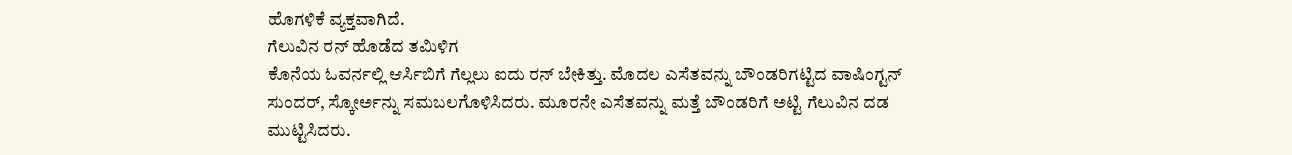ಹೊಗಳಿಕೆ ವ್ಯಕ್ತವಾಗಿದೆ.
ಗೆಲುವಿನ ರನ್ ಹೊಡೆದ ತಮಿಳಿಗ
ಕೊನೆಯ ಓವರ್ನಲ್ಲಿ ಆರ್ಸಿಬಿಗೆ ಗೆಲ್ಲಲು ಐದು ರನ್ ಬೇಕಿತ್ತು. ಮೊದಲ ಎಸೆತವನ್ನು ಬೌಂಡರಿಗಟ್ಟಿದ ವಾಷಿಂಗ್ಟನ್ ಸುಂದರ್, ಸ್ಕೋರ್ಅನ್ನು ಸಮಬಲಗೊಳಿಸಿದರು. ಮೂರನೇ ಎಸೆತವನ್ನು ಮತ್ತೆ ಬೌಂಡರಿಗೆ ಅಟ್ಟಿ ಗೆಲುವಿನ ದಡ ಮುಟ್ಟಿಸಿದರು.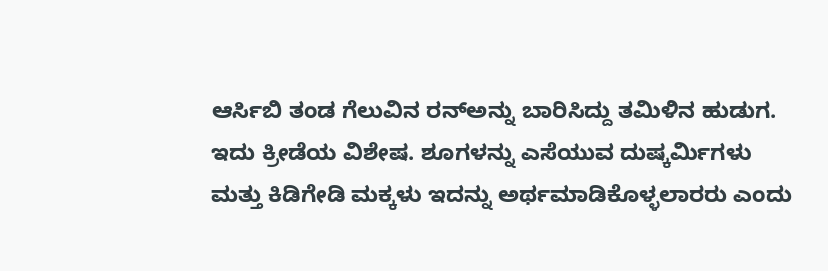ಆರ್ಸಿಬಿ ತಂಡ ಗೆಲುವಿನ ರನ್ಅನ್ನು ಬಾರಿಸಿದ್ದು ತಮಿಳಿನ ಹುಡುಗ. ಇದು ಕ್ರೀಡೆಯ ವಿಶೇಷ. ಶೂಗಳನ್ನು ಎಸೆಯುವ ದುಷ್ಕರ್ಮಿಗಳು ಮತ್ತು ಕಿಡಿಗೇಡಿ ಮಕ್ಕಳು ಇದನ್ನು ಅರ್ಥಮಾಡಿಕೊಳ್ಳಲಾರರು ಎಂದು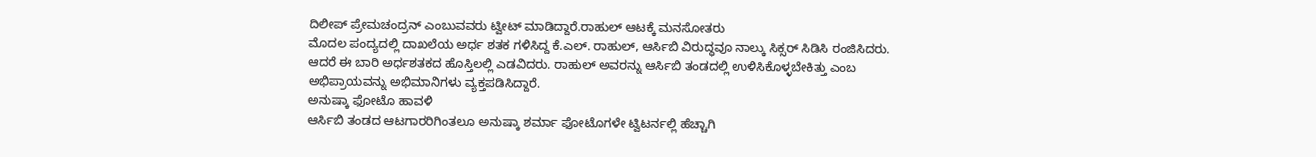ದಿಲೀಪ್ ಪ್ರೇಮಚಂದ್ರನ್ ಎಂಬುವವರು ಟ್ವೀಟ್ ಮಾಡಿದ್ದಾರೆ.ರಾಹುಲ್ ಆಟಕ್ಕೆ ಮನಸೋತರು
ಮೊದಲ ಪಂದ್ಯದಲ್ಲಿ ದಾಖಲೆಯ ಅರ್ಧ ಶತಕ ಗಳಿಸಿದ್ದ ಕೆ.ಎಲ್. ರಾಹುಲ್, ಆರ್ಸಿಬಿ ವಿರುದ್ಧವೂ ನಾಲ್ಕು ಸಿಕ್ಸರ್ ಸಿಡಿಸಿ ರಂಜಿಸಿದರು. ಆದರೆ ಈ ಬಾರಿ ಅರ್ಧಶತಕದ ಹೊಸ್ತಿಲಲ್ಲಿ ಎಡವಿದರು. ರಾಹುಲ್ ಅವರನ್ನು ಆರ್ಸಿಬಿ ತಂಡದಲ್ಲಿ ಉಳಿಸಿಕೊಳ್ಳಬೇಕಿತ್ತು ಎಂಬ ಅಭಿಪ್ರಾಯವನ್ನು ಅಭಿಮಾನಿಗಳು ವ್ಯಕ್ತಪಡಿಸಿದ್ದಾರೆ.
ಅನುಷ್ಕಾ ಫೋಟೊ ಹಾವಳಿ
ಆರ್ಸಿಬಿ ತಂಡದ ಆಟಗಾರರಿಗಿಂತಲೂ ಅನುಷ್ಕಾ ಶರ್ಮಾ ಫೋಟೊಗಳೇ ಟ್ವಿಟರ್ನಲ್ಲಿ ಹೆಚ್ಚಾಗಿ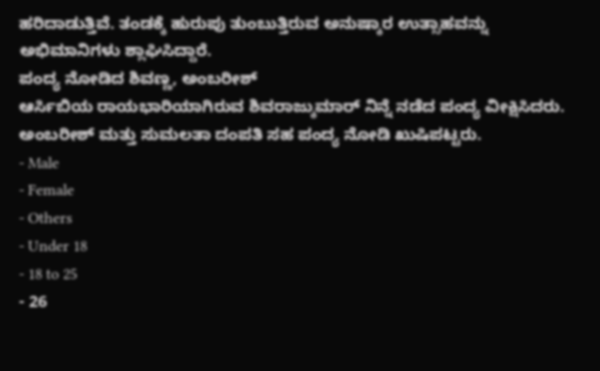ಹರಿದಾಡುತ್ತಿವೆ. ತಂಡಕ್ಕೆ ಹುರುಪು ತುಂಬುತ್ತಿರುವ ಅನುಷ್ಕಾರ ಉತ್ಸಾಹವನ್ನು ಅಭಿಮಾನಿಗಳು ಶ್ಲಾಘಿಸಿದ್ದಾರೆ.
ಪಂದ್ಯ ನೋಡಿದ ಶಿವಣ್ಣ, ಅಂಬರೀಶ್
ಆರ್ಸಿಬಿಯ ರಾಯಭಾರಿಯಾಗಿರುವ ಶಿವರಾಜ್ಕುಮಾರ್ ನಿನ್ನೆ ನಡೆದ ಪಂದ್ಯ ವೀಕ್ಷಿಸಿದರು. ಅಂಬರೀಶ್ ಮತ್ತು ಸುಮಲತಾ ದಂಪತಿ ಸಹ ಪಂದ್ಯ ನೋಡಿ ಖುಷಿಪಟ್ಟರು.
- Male
- Female
- Others
- Under 18
- 18 to 25
- 26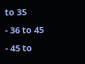to 35
- 36 to 45
- 45 to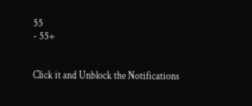55
- 55+


Click it and Unblock the Notifications